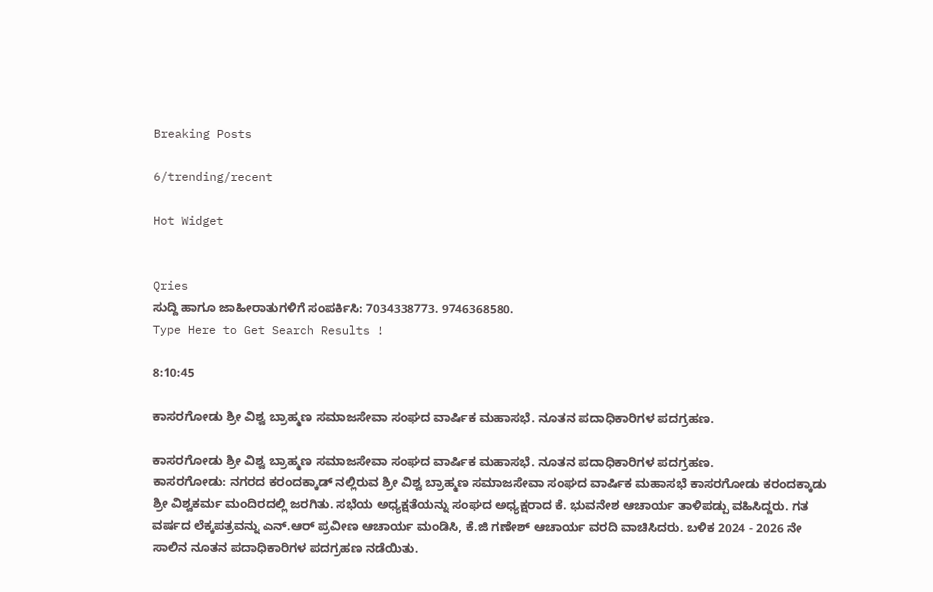Breaking Posts

6/trending/recent

Hot Widget


Qries
ಸುದ್ದಿ ಹಾಗೂ ಜಾಹೀರಾತುಗಳಿಗೆ ಸಂಪರ್ಕಿಸಿ: 7034338773. 9746368580.
Type Here to Get Search Results !

8:10:45

ಕಾಸರಗೋಡು ಶ್ರೀ ವಿಶ್ವ ಬ್ರಾಹ್ಮಣ ಸಮಾಜಸೇವಾ ಸಂಘದ ವಾರ್ಷಿಕ ಮಹಾಸಭೆ. ನೂತನ ಪದಾಧಿಕಾರಿಗಳ ಪದಗ್ರಹಣ.

ಕಾಸರಗೋಡು ಶ್ರೀ ವಿಶ್ವ ಬ್ರಾಹ್ಮಣ ಸಮಾಜಸೇವಾ ಸಂಘದ ವಾರ್ಷಿಕ ಮಹಾಸಭೆ. ನೂತನ ಪದಾಧಿಕಾರಿಗಳ ಪದಗ್ರಹಣ.
ಕಾಸರಗೋಡು: ನಗರದ ಕರಂದಕ್ಕಾಡ್ ನಲ್ಲಿರುವ ಶ್ರೀ ವಿಶ್ವ ಬ್ರಾಹ್ಮಣ ಸಮಾಜಸೇವಾ ಸಂಘದ ವಾರ್ಷಿಕ ಮಹಾಸಭೆ ಕಾಸರಗೋಡು ಕರಂದಕ್ಕಾಡು ಶ್ರೀ ವಿಶ್ವಕರ್ಮ ಮಂದಿರದಲ್ಲಿ ಜರಗಿತು. ಸಭೆಯ ಅಧ್ಯಕ್ಷತೆಯನ್ನು ಸಂಘದ ಅಧ್ಯಕ್ಷರಾದ ಕೆ. ಭುವನೇಶ ಆಚಾರ್ಯ ತಾಳಿಪಡ್ಪು ವಹಿಸಿದ್ದರು. ಗತ ವರ್ಷದ ಲೆಕ್ಕಪತ್ರವನ್ನು ಎನ್.ಆರ್ ಪ್ರವೀಣ ಆಚಾರ್ಯ ಮಂಡಿಸಿ, ಕೆ.ಜಿ ಗಣೇಶ್ ಆಚಾರ್ಯ ವರದಿ ವಾಚಿಸಿದರು. ಬಳಿಕ 2024 - 2026 ನೇ ಸಾಲಿನ ನೂತನ ಪದಾಧಿಕಾರಿಗಳ ಪದಗ್ರಹಣ ನಡೆಯಿತು.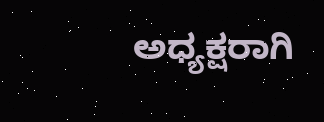ಅಧ್ಯಕ್ಷರಾಗಿ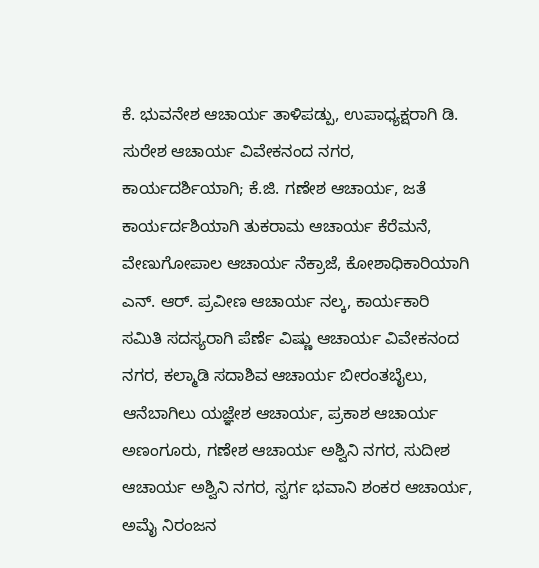ಕೆ. ಭುವನೇಶ ಆಚಾರ್ಯ ತಾಳಿಪಡ್ಪು, ಉಪಾಧ್ಯಕ್ಷರಾಗಿ ಡಿ. ಸುರೇಶ ಆಚಾರ್ಯ ವಿವೇಕನಂದ ನಗರ, ಕಾರ್ಯದರ್ಶಿಯಾಗಿ; ಕೆ.ಜಿ. ಗಣೇಶ ಆಚಾರ್ಯ, ಜತೆ ಕಾರ್ಯರ್ದಶಿಯಾಗಿ ತುಕರಾಮ ಆಚಾರ್ಯ ಕೆರೆಮನೆ, ವೇಣುಗೋಪಾಲ ಆಚಾರ್ಯ ನೆಕ್ರಾಜೆ, ಕೋಶಾಧಿಕಾರಿಯಾಗಿ ಎನ್. ಆರ್. ಪ್ರವೀಣ ಆಚಾರ್ಯ ನಲ್ಕ, ಕಾರ್ಯಕಾರಿ ಸಮಿತಿ ಸದಸ್ಯರಾಗಿ ಪೆರ್ಣೆ ವಿಷ್ಣು ಆಚಾರ್ಯ ವಿವೇಕನಂದ ನಗರ, ಕಲ್ಮಾಡಿ ಸದಾಶಿವ ಆಚಾರ್ಯ ಬೀರಂತಬೈಲು, ಆನೆಬಾಗಿಲು ಯಜ್ಞೇಶ ಆಚಾರ್ಯ, ಪ್ರಕಾಶ ಆಚಾರ್ಯ ಅಣಂಗೂರು, ಗಣೇಶ ಆಚಾರ್ಯ ಅಶ್ವಿನಿ ನಗರ, ಸುದೀಶ ಆಚಾರ್ಯ ಅಶ್ವಿನಿ ನಗರ, ಸ್ವರ್ಗ ಭವಾನಿ ಶಂಕರ ಆಚಾರ್ಯ, ಅಮೈ ನಿರಂಜನ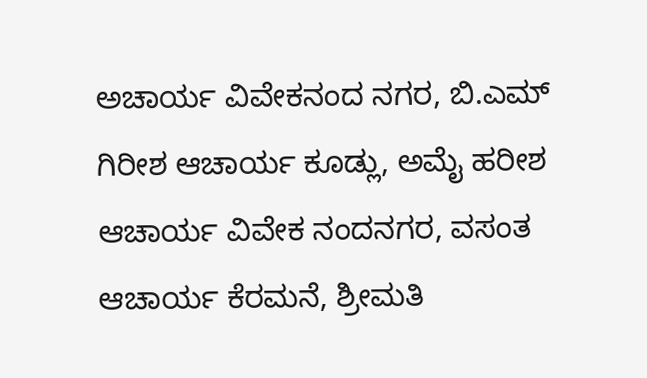ಅಚಾರ್ಯ ವಿವೇಕನಂದ ನಗರ, ಬಿ.ಎಮ್ ಗಿರೀಶ ಆಚಾರ್ಯ ಕೂಡ್ಲು, ಅಮೈ ಹರೀಶ ಆಚಾರ್ಯ ವಿವೇಕ ನಂದನಗರ, ವಸಂತ ಆಚಾರ್ಯ ಕೆರಮನೆ, ಶ್ರೀಮತಿ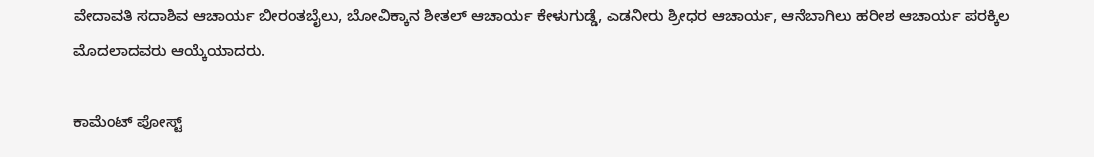ವೇದಾವತಿ ಸದಾಶಿವ ಆಚಾರ್ಯ ಬೀರಂತಬೈಲು, ಬೋವಿಕ್ಕಾನ ಶೀತಲ್ ಆಚಾರ್ಯ ಕೇಳುಗುಡ್ಡೆ, ಎಡನೀರು ಶ್ರೀಧರ ಆಚಾರ್ಯ, ಆನೆಬಾಗಿಲು ಹರೀಶ ಆಚಾರ್ಯ ಪರಕ್ಕಿಲ ಮೊದಲಾದವರು ಆಯ್ಕೆಯಾದರು.

ಕಾಮೆಂಟ್‌‌ ಪೋಸ್ಟ್‌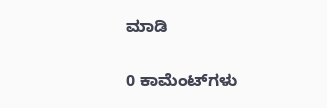ಮಾಡಿ

0 ಕಾಮೆಂಟ್‌ಗಳು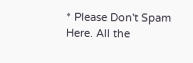* Please Don't Spam Here. All the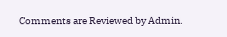Comments are Reviewed by Admin.